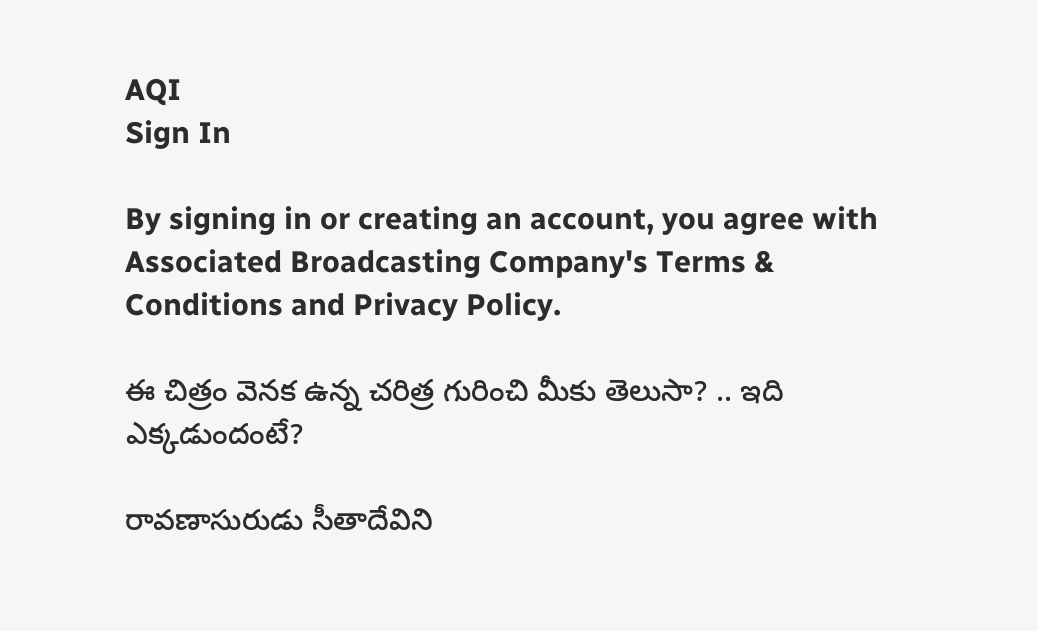AQI
Sign In

By signing in or creating an account, you agree with Associated Broadcasting Company's Terms & Conditions and Privacy Policy.

ఈ చిత్రం వెనక ఉన్న చరిత్ర గురించి మీకు తెలుసా? .. ఇది ఎక్కడుందంటే?

రావణాసురుడు సీతాదేవిని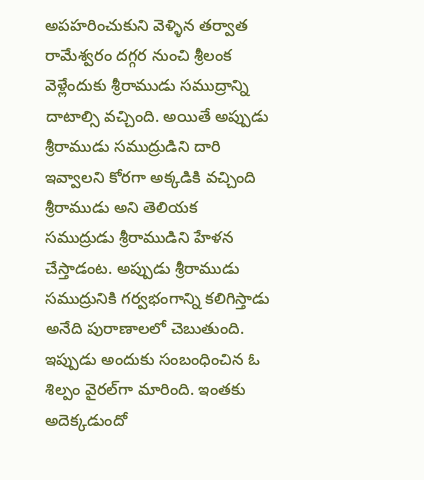అపహరించుకుని వెళ్ళిన తర్వాత రామేశ్వరం దగ్గర నుంచి శ్రీలంక వెళ్లేందుకు శ్రీరాముడు సముద్రాన్ని దాటాల్సి వచ్చింది. అయితే అప్పుడు శ్రీరాముడు సముద్రుడిని దారి ఇవ్వాలని కోరగా అక్కడికి వచ్చింది శ్రీరాముడు అని తెలియక సముద్రుడు శ్రీరాముడిని హేళన చేస్తాడంట. అప్పుడు శ్రీరాముడు సముద్రునికి గర్వభంగాన్ని కలిగిస్తాడు అనేది పురాణాలలో చెబుతుంది. ఇప్పుడు అందుకు సంబంధించిన ఓ శిల్పం వైరల్‌గా మారింది. ఇంతకు అదెక్కడుందో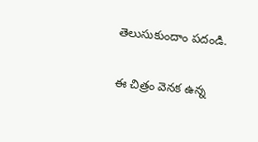తెలుసుకుందాం పదండి.

ఈ చిత్రం వెనక ఉన్న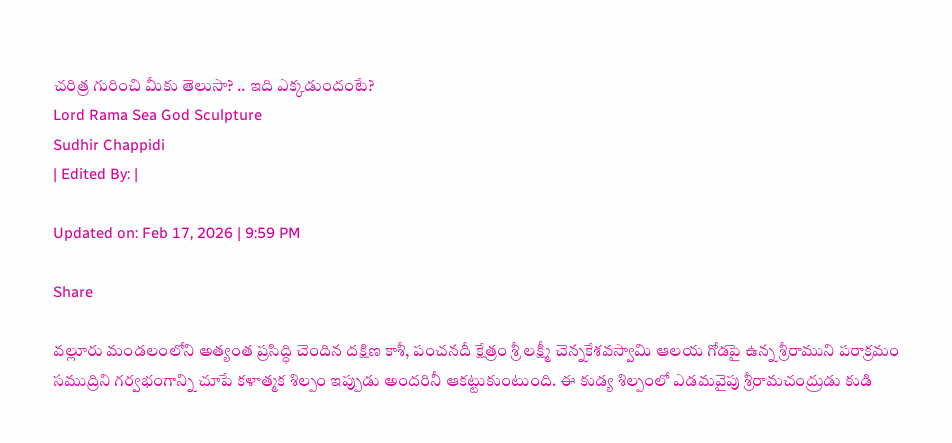చరిత్ర గురించి మీకు తెలుసా? .. ఇది ఎక్కడుందంటే?
Lord Rama Sea God Sculpture
Sudhir Chappidi
| Edited By: |

Updated on: Feb 17, 2026 | 9:59 PM

Share

వల్లూరు మండలంలోని అత్యంత ప్రసిద్ధి చెందిన దక్షిణ కాశీ, పంచనదీ క్షేత్రం శ్రీ లక్ష్మీ చెన్నకేశవస్వామి ఆలయ గోడపై ఉన్న శ్రీరాముని పరాక్రమం సముద్రిని గర్వభంగాన్ని చూపే కళాత్మక శిల్పం ఇప్పుడు అందరినీ ఆకట్టుకుంటుంది. ఈ కుడ్య శిల్పంలో ఎడమవైపు శ్రీరామచంద్రుడు కుడి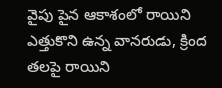వైపు పైన ఆకాశంలో రాయిని ఎత్తుకొని ఉన్న వానరుడు, క్రింద తలపై రాయిని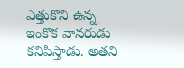ఎత్తుకొని ఉన్న ఇంకొక వానరుడు కనిపిస్తాడు. అతని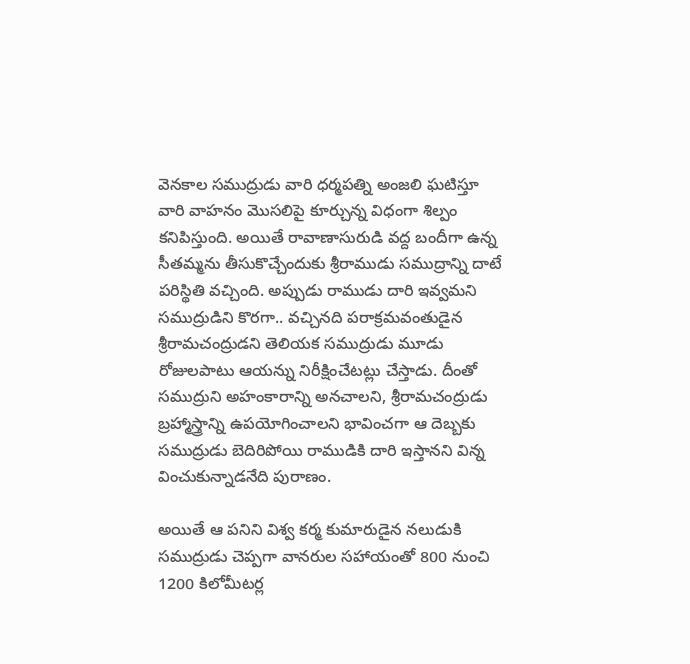వెనకాల సముద్రుడు వారి ధర్మపత్ని అంజలి ఘటిస్తూ వారి వాహనం మొసలిపై కూర్చున్న విధంగా శిల్పం కనిపిస్తుంది. అయితే రావాణాసురుడి వద్ద బందీగా ఉన్న సీతమ్మను తీసుకొచ్చేందుకు శ్రీరాముడు సముద్రాన్ని దాటే పరిస్థితి వచ్చింది. అప్పుడు రాముడు దారి ఇవ్వమని సముద్రుడిని కొరగా.. వచ్చినది పరాక్రమవంతుడైన శ్రీరామచంద్రుడని తెలియక సముద్రుడు మూడు రోజులపాటు ఆయన్ను నిరీక్షించేటట్లు చేస్తాడు. దీంతో సముద్రుని అహంకారాన్ని అనచాలని, శ్రీరామచంద్రుడు బ్రహ్మాస్త్రాన్ని ఉపయోగించాలని భావించగా ఆ దెబ్బకు సముద్రుడు బెదిరిపోయి రాముడికి దారి ఇస్తానని విన్న వించుకున్నాడనేది పురాణం.

అయితే ఆ పనిని విశ్వ కర్మ కుమారుడైన నలుడుకి సముద్రుడు చెప్పగా వానరుల సహాయంతో 800 నుంచి 1200 కిలోమీటర్ల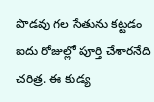పొడవు గల సేతును కట్టడం ఐదు రోజుల్లో పూర్తి చేశారనేది చరిత్ర. ఈ కుడ్య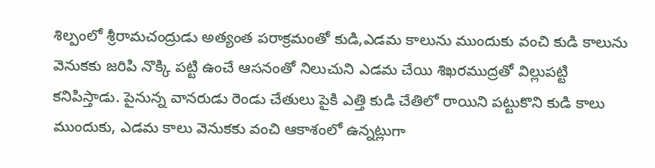శిల్పంలో శ్రీరామచంద్రుడు అత్యంత పరాక్రమంతో కుడి,ఎడమ కాలును ముందుకు వంచి కుడి కాలును వెనుకకు జరిపి నొక్కి పట్టి ఉంచే ఆసనంతో నిలుచుని ఎడమ చేయి శిఖరముద్రతో విల్లుపట్టి కనిపిస్తాడు. పైనున్న వానరుడు రెండు చేతులు పైకి ఎత్తి కుడి చేతిలో రాయిని పట్టుకొని కుడి కాలు ముందుకు, ఎడమ కాలు వెనుకకు వంచి ఆకాశంలో ఉన్నట్లుగా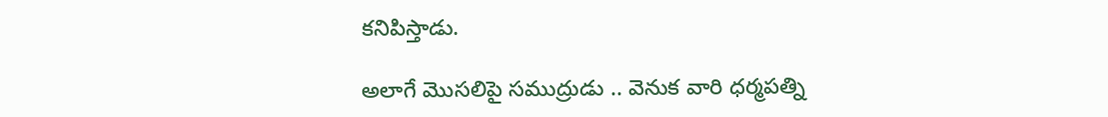కనిపిస్తాడు.

అలాగే మొసలిపై సముద్రుడు .. వెనుక వారి ధర్మపత్ని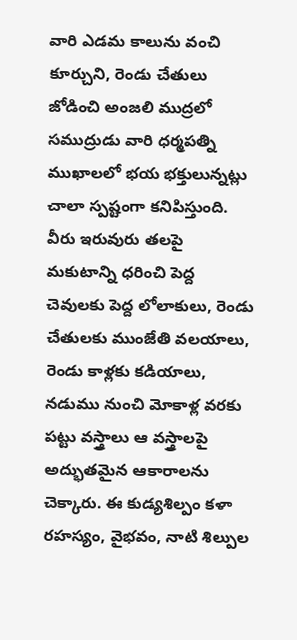వారి ఎడమ కాలును వంచి కూర్చుని, రెండు చేతులు జోడించి అంజలి ముద్రలో సముద్రుడు వారి ధర్మపత్ని ముఖాలలో భయ భక్తులున్నట్లు చాలా స్పష్టంగా కనిపిస్తుంది. వీరు ఇరువురు తలపై మకుటాన్ని ధరించి పెద్ద చెవులకు పెద్ద లోలాకులు, రెండు చేతులకు ముంజేతి వలయాలు, రెండు కాళ్లకు కడియాలు, నడుము నుంచి మోకాళ్ల వరకు పట్టు వస్త్రాలు ఆ వస్త్రాలపై అద్భుతమైన ఆకారాలను చెక్కారు. ఈ కుడ్యశిల్పం కళా రహస్యం, వైభవం, నాటి శిల్పుల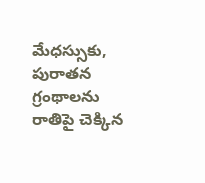మేధస్సుకు, పురాతన గ్రంథాలను రాతిపై చెక్కిన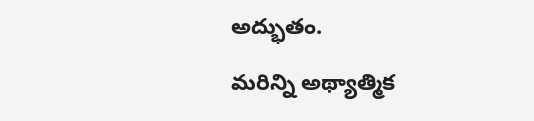అద్భుతం.

మరిన్ని అథ్యాత్మిక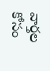వార్తల కోసం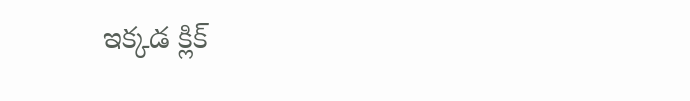ఇక్కడ క్లిక్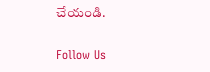చేయండి.

Follow Us